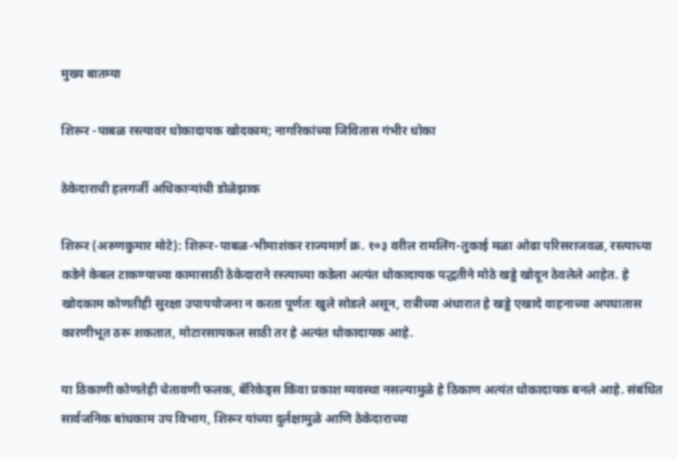मुख्य बातम्या

शिरूर -पाबळ रस्त्यावर धोकादायक खोदकाम; नागरिकांच्या जिवितास गंभीर धोका

ठेकेदाराची हलगर्जी अधिकाऱ्यांची डोळेझाक

शिरूर (अरुणकुमार मोटे): शिरूर-पाबळ-भीमाशंकर राज्यमार्ग क्र. १०३ वरील रामलिंग-तुकाई मळा ओढा परिसराजवळ, रस्त्याच्या कडेने केबल टाकण्याच्या कामासाठी ठेकेदाराने रस्त्याच्या कडेला अत्यंत धोकादायक पद्धतीने मोठे खड्डे खोदून ठेवलेले आहेत. हे खोदकाम कोणतीही सुरक्षा उपाययोजना न करता पूर्णतः खुले सोडले असून, रात्रीच्या अंधारात हे खड्डे एखादे वाहनाच्या अपघातास कारणीभूत ठरू शकतात, मोटारसायकल साठी तर हे अत्यंत धोकादायक आहे.

या ठिकाणी कोणतेही चेतावणी फलक, बॅरिकेड्स किंवा प्रकाश व्यवस्था नसल्यामुळे हे ठिकाण अत्यंत धोकादायक बनले आहे. संबंधित सार्वजनिक बांधकाम उप विभाग, शिरूर यांच्या दुर्लक्षामुळे आणि ठेकेदाराच्या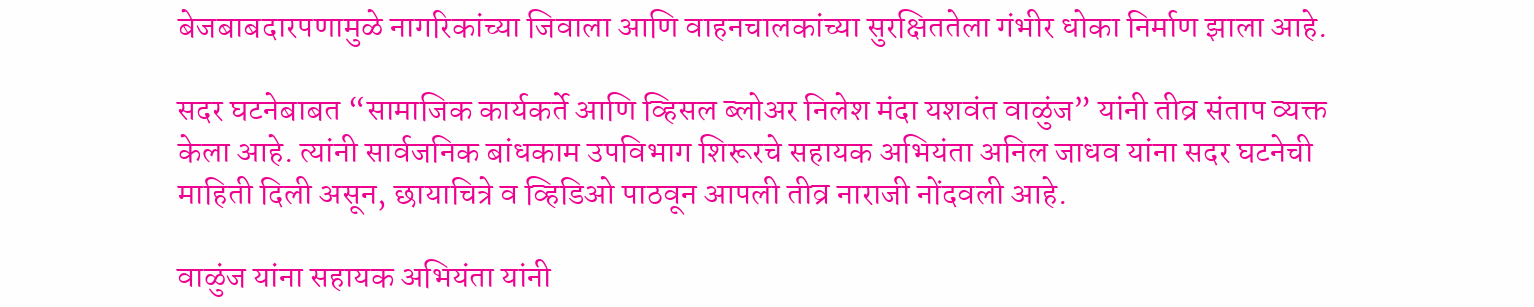बेजबाबदारपणामुळे नागरिकांच्या जिवाला आणि वाहनचालकांच्या सुरक्षिततेला गंभीर धोका निर्माण झाला आहे.

सदर घटनेबाबत “सामाजिक कार्यकर्ते आणि व्हिसल ब्लोअर निलेश मंदा यशवंत वाळुंज” यांनी तीव्र संताप व्यक्त केला आहे. त्यांनी सार्वजनिक बांधकाम उपविभाग शिरूरचे सहायक अभियंता अनिल जाधव यांना सदर घटनेची माहिती दिली असून, छायाचित्रे व व्हिडिओ पाठवून आपली तीव्र नाराजी नोंदवली आहे.

वाळुंज यांना सहायक अभियंता यांनी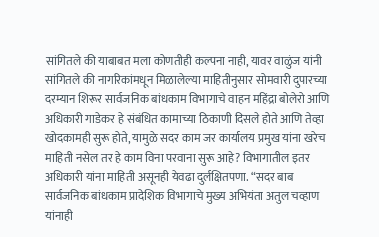सांगितले की याबाबत मला कोणतीही कल्पना नाही, यावर वाळुंज यांनी सांगितले की नागरिकांमधून मिळालेल्या माहितीनुसार सोमवारी दुपारच्या दरम्यान शिरूर सार्वजनिक बांधकाम विभागाचे वाहन महिंद्रा बोलेरो आणि अधिकारी गाडेकर हे संबंधित कामाच्या ठिकाणी दिसले होते आणि तेव्हा खोदकामही सुरू होते, यामुळे सदर काम जर कार्यालय प्रमुख यांना खरेच माहिती नसेल तर हे काम विना परवाना सुरू आहे? विभागातील इतर अधिकारी यांना माहिती असूनही येवढा दुर्लक्षितपणा. “सदर बाब सार्वजनिक बांधकाम प्रादेशिक विभागाचे मुख्य अभियंता अतुल चव्हाण यांनाही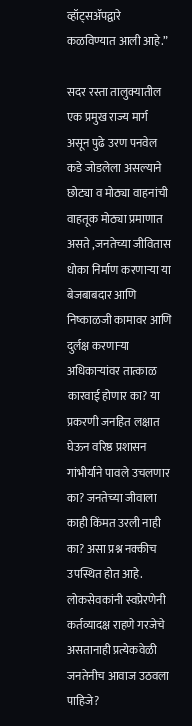व्हॉट्सॲपद्वारे कळविण्यात आली आहे.”

सदर रस्ता तालुक्यातील एक प्रमुख राज्य मार्ग असून पुढे उरण पनवेल कडे जोडलेला असल्याने छोट्या व मोठ्या वाहनांची वाहतूक मोठ्या प्रमाणात असते ,जनतेच्या जीवितास धोका निर्माण करणाऱ्या या बेजबाबदार आणि निष्काळजी कामावर आणि दुर्लक्ष करणाऱ्या अधिकाऱ्यांवर तात्काळ कारवाई होणार का? या प्रकरणी जनहित लक्षात घेऊन वरिष्ठ प्रशासन गांभीर्याने पावले उचलणार का? जनतेच्या जीवाला काही किंमत उरली नाही का? असा प्रश्न नक्कीच उपस्थित होत आहे. लोकसेवकांनी स्वप्रेरणेनी कर्तव्यादक्ष राहणे गरजेचे असतानाही प्रत्येकवेळी जनतेनीच आवाज उठवला पाहिजे?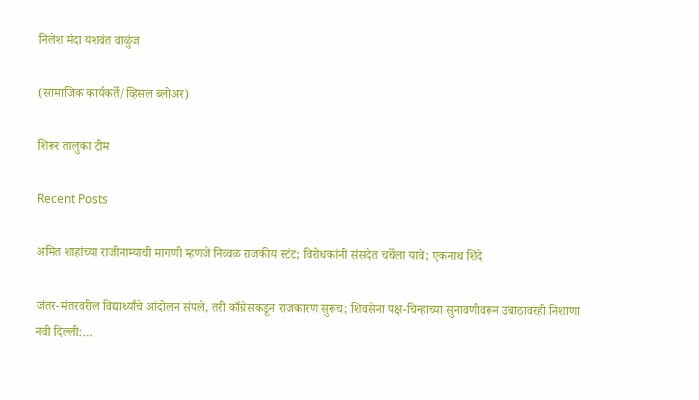निलेश मंदा यशवंत वाळुंज

(सामाजिक कार्यकर्ते/व्हिसल ब्लोअर)

शिरूर तालुका टीम

Recent Posts

अमित शाहांच्या राजीनाम्याची मागणी म्हणजे निव्वळ राजकीय स्टंट; विरोधकांनी संसदेत चर्चेला यावे; एकनाथ शिंदे

जंतर-मंतरवरील विद्यार्थ्यांचे आंदोलन संपले, तरी काँग्रेसकडून राजकारण सुरूच; शिवसेना पक्ष-चिन्हाच्या सुनावणीवरून उबाठावरही निशाणा नवी दिल्ली:…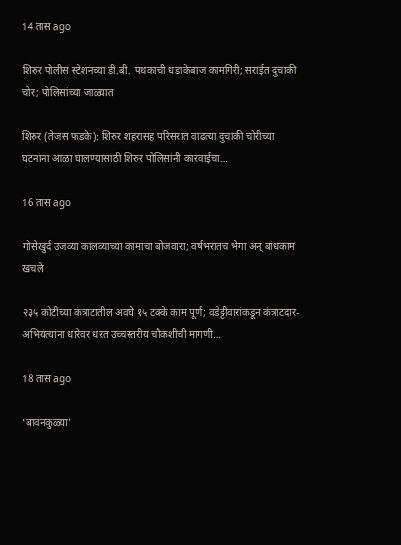14 तास ago

शिरुर पोलीस स्टेशनच्या डी.बी. पथकाची धडाकेबाज कामगिरी; सराईत दुचाकी चोर; पोलिसांच्या जाळ्यात

शिरुर (तेजस फडके): शिरुर शहरासह परिसरात वाढत्या दुचाकी चोरीच्या घटनांना आळा घालण्यासाठी शिरुर पोलिसांनी कारवाईचा…

16 तास ago

गोसेखुर्द उजव्या कालव्याच्या कामाचा बोजवारा; वर्षभरातच भेगा अन् बांधकाम खचले

२३५ कोटींच्या कंत्राटातील अवघे १५ टक्के काम पूर्ण; वडेट्टीवारांकडून कंत्राटदार-अभियंत्यांना धारेवर धरत उच्चस्तरीय चौकशीची मागणी…

18 तास ago

‘बावनकुळ्या’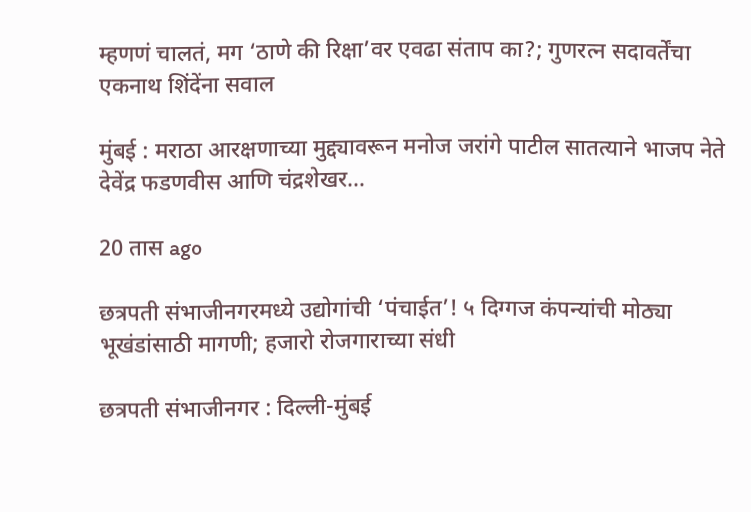म्हणणं चालतं, मग ‘ठाणे की रिक्षा’वर एवढा संताप का?; गुणरत्न सदावर्तेंचा एकनाथ शिंदेंना सवाल

मुंबई : मराठा आरक्षणाच्या मुद्द्यावरून मनोज जरांगे पाटील सातत्याने भाजप नेते देवेंद्र फडणवीस आणि चंद्रशेखर…

20 तास ago

छत्रपती संभाजीनगरमध्ये उद्योगांची ‘पंचाईत’! ५ दिग्गज कंपन्यांची मोठ्या भूखंडांसाठी मागणी; हजारो रोजगाराच्या संधी

छत्रपती संभाजीनगर : दिल्ली-मुंबई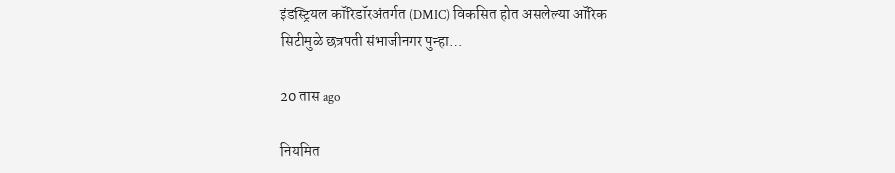इंडस्ट्रियल कॉरिडॉरअंतर्गत (DMIC) विकसित होत असलेल्या ऑरिक सिटीमुळे छत्रपती संभाजीनगर पुन्हा…

20 तास ago

नियमित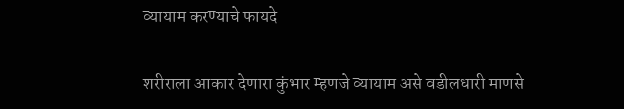व्यायाम करण्याचे फायदे

शरीराला आकार देणारा कुंभार म्हणजे व्यायाम असे वडीलधारी माणसे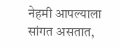नेहमी आपल्याला सांगत असतात,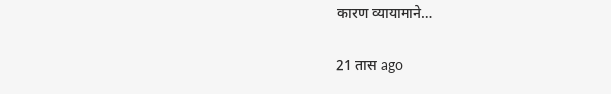कारण व्यायामाने…

21 तास ago